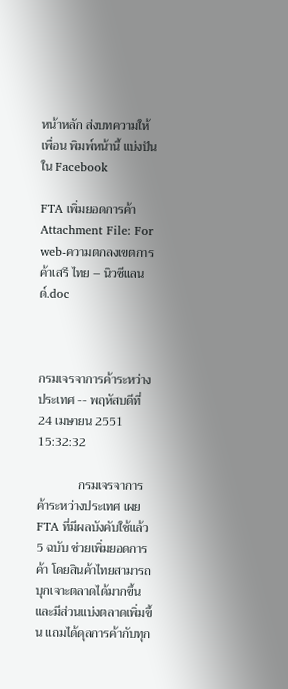หน้าหลัก ส่งบทความให้เพื่อน พิมพ์หน้านี้ แบ่งปันใน Facebook

FTA เพิ่มยอดการค้า
Attachment File: For web-ความตกลงเขตการค้าเสรี ไทย – นิวซีแลนด์.doc



กรมเจรจาการค้าระหว่างประเทศ -- พฤหัสบดีที่ 24 เมษายน 2551 15:32:32

             กรมเจรจาการค้าระหว่างประเทศ เผย FTA ที่มีผลบังคับใช้แล้ว 5 ฉบับ ช่วยเพิ่มยอดการค้า โดยสินค้าไทยสามารถบุกเจาะตลาดได้มากขึ้น และมีส่วนแบ่งตลาดเพิ่มขึ้น แถมได้ดุลการค้ากับทุก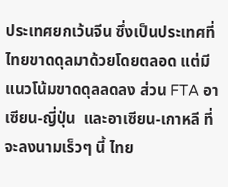ประเทศยกเว้นจีน ซึ่งเป็นประเทศที่ไทยขาดดุลมาด้วยโดยตลอด แต่มีแนวโน้มขาดดุลลดลง ส่วน FTA อาเซียน-ญี่ปุ่น  และอาเซียน-เกาหลี ที่จะลงนามเร็วๆ นี้ ไทย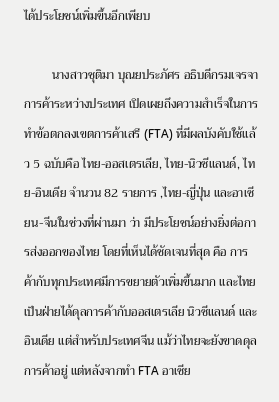ได้ประโยชน์เพิ่มขึ้นอีกเพียบ

         นางสาวชุติมา บุณยประภัศร อธิบดีกรมเจรจาการค้าระหว่างประเทศ เปิดเผยถึงความสำเร็จในการทำข้อตกลงเขตการค้าเสรี (FTA) ที่มีผลบังคับใช้แล้ว 5 ฉบับคือ ไทย-ออสเตรเลีย, ไทย-นิวซีแลนด์, ไทย-อินเดีย จำนวน 82 รายการ ,ไทย-ญี่ปุ่น และอาเซียน-จีนในช่วงที่ผ่านมา ว่า มีประโยชน์อย่างยิ่งต่อการส่งออกของไทย โดยที่เห็นได้ชัดเจนที่สุด คือ การค้ากับทุกประเทศมีการขยายตัวเพิ่มขึ้นมาก และไทยเป็นฝ่ายได้ดุลการค้ากับออสเตรเลีย นิวซีแลนด์ และอินเดีย แต่สำหรับประเทศจีน แม้ว่าไทยจะยังขาดดุลการค้าอยู่ แต่หลังจากทำ FTA อาเซีย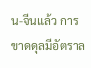น-จีนแล้ว การขาดดุลมีอัตราล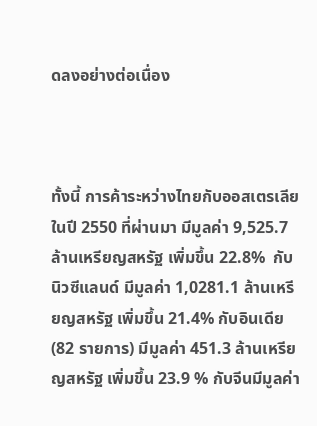ดลงอย่างต่อเนื่อง



ทั้งนี้ การค้าระหว่างไทยกับออสเตรเลียในปี 2550 ที่ผ่านมา มีมูลค่า 9,525.7 ล้านเหรียญสหรัฐ เพิ่มขึ้น 22.8%  กับนิวซีแลนด์ มีมูลค่า 1,0281.1 ล้านเหรียญสหรัฐ เพิ่มขึ้น 21.4% กับอินเดีย (82 รายการ) มีมูลค่า 451.3 ล้านเหรียญสหรัฐ เพิ่มขึ้น 23.9 % กับจีนมีมูลค่า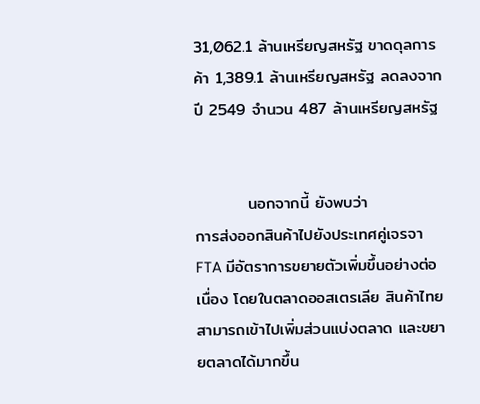31,062.1 ล้านเหรียญสหรัฐ ขาดดุลการค้า 1,389.1 ล้านเหรียญสหรัฐ ลดลงจากปี 2549 จำนวน 487 ล้านเหรียญสหรัฐ


         นอกจากนี้ ยังพบว่า
การส่งออกสินค้าไปยังประเทศคู่เจรจา FTA มีอัตราการขยายตัวเพิ่มขึ้นอย่างต่อเนื่อง โดยในตลาดออสเตรเลีย สินค้าไทยสามารถเข้าไปเพิ่มส่วนแบ่งตลาด และขยายตลาดได้มากขึ้น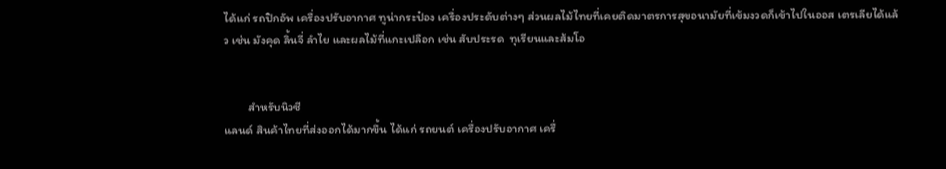ได้แก่ รถปิกอัพ เครื่องปรับอากาศ ทูน่ากระป๋อง เครื่องประดับต่างๆ ส่วนผลไม้ไทยที่เคยติดมาตรการสุขอนามัยที่เข้มงวดก็เข้าไปในออส เตรเลียได้แล้ว เช่น มังคุด ลิ้นจี่ ลำไย และผลไม้ที่แกะเปลือก เช่น สับประรด  ทุเรียนและส้มโอ


         สำหรับนิวซี
แลนด์ สินค้าไทยที่ส่งออกได้มากขึ้น ได้แก่ รถยนต์ เครื่องปรับอากาศ เครื่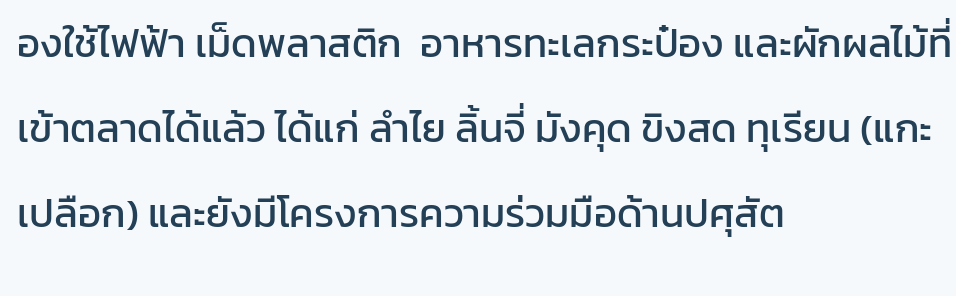องใช้ไฟฟ้า เม็ดพลาสติก  อาหารทะเลกระป๋อง และผักผลไม้ที่เข้าตลาดได้แล้ว ได้แก่ ลำไย ลิ้นจี่ มังคุด ขิงสด ทุเรียน (แกะเปลือก) และยังมีโครงการความร่วมมือด้านปศุสัต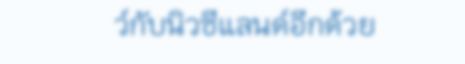ว์กับนิวซีแลนด์อีกด้วย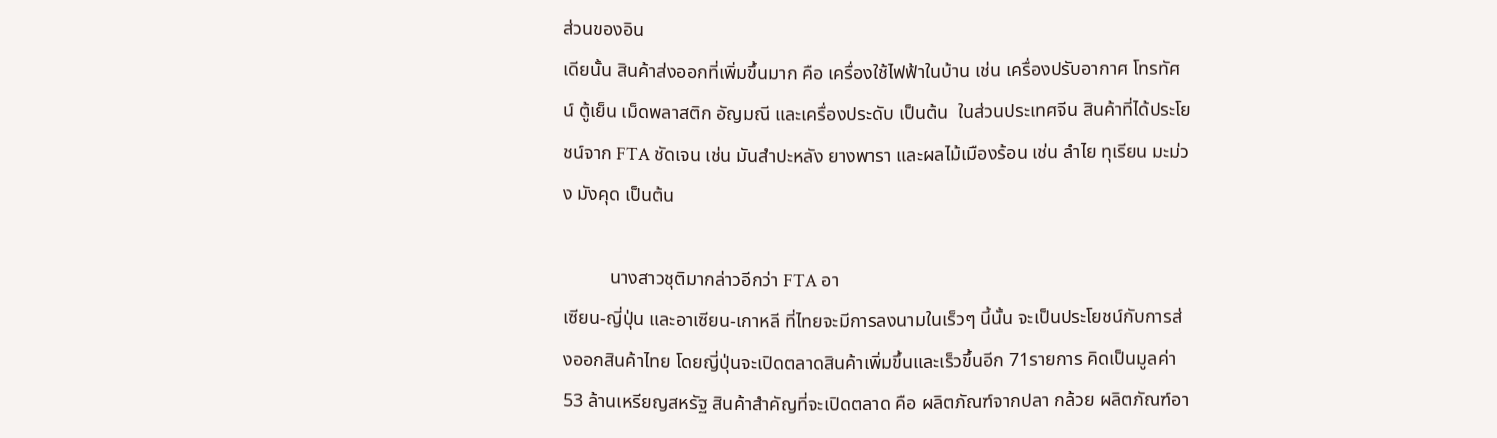ส่วนของอิน
เดียนั้น สินค้าส่งออกที่เพิ่มขึ้นมาก คือ เครื่องใช้ไฟฟ้าในบ้าน เช่น เครื่องปรับอากาศ โทรทัศน์ ตู้เย็น เม็ดพลาสติก อัญมณี และเครื่องประดับ เป็นต้น  ในส่วนประเทศจีน สินค้าที่ได้ประโยชน์จาก FTA ชัดเจน เช่น มันสำปะหลัง ยางพารา และผลไม้เมืองร้อน เช่น ลำไย ทุเรียน มะม่วง มังคุด เป็นต้น

          นางสาวชุติมากล่าวอีกว่า FTA อา
เซียน-ญี่ปุ่น และอาเซียน-เกาหลี ที่ไทยจะมีการลงนามในเร็วๆ นี้นั้น จะเป็นประโยชน์กับการส่งออกสินค้าไทย โดยญี่ปุ่นจะเปิดตลาดสินค้าเพิ่มขึ้นและเร็วขึ้นอีก 71รายการ คิดเป็นมูลค่า 53 ล้านเหรียญสหรัฐ สินค้าสำคัญที่จะเปิดตลาด คือ ผลิตภัณฑ์จากปลา กล้วย ผลิตภัณฑ์อา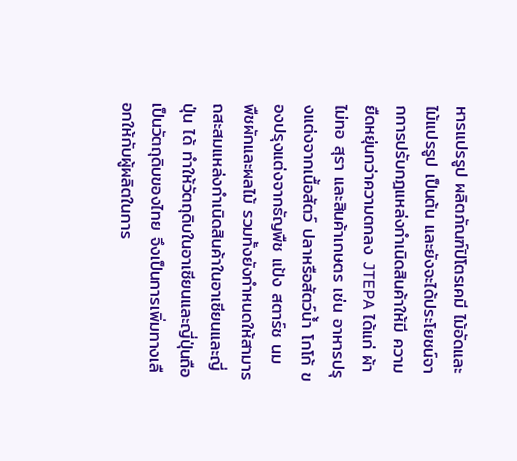หารแปรรูป ผลิตภัณฑ์ปิโตรเคมี ไม้อัดและไม้แปรรูป เป็นต้น และยังจะได้ประโยชน์จากการปรับกฎแหล่งกำเนิดสินค้าให้มี ความยืดหยุ่นกว่าความตกลง JTEPA ได้แก่ ผ้าไม่ทอ สุรา และสินค้าเกษตร เช่น อาหารปรุงแต่งจากเนื้อสัตว์ ปลาหรือสัตว์น้ำ โกโก้ ของปรุงแต่งจากธัญพืช แป้ง สตาร์ช นม พืชผักและผลไม้ รวมทั้งยังกำหนดให้สามารถสะสมแหล่งกำเนิดสินค้าในอาเซียนและญี่ปุ่น ได้ ทำให้วัตถุดิบในอาเซียนและญี่ปุ่นถือเป็นวัตถุดิบของไทย จึงเป็นการเพิ่มทางเลือกให้กับผู้ผลิตในการ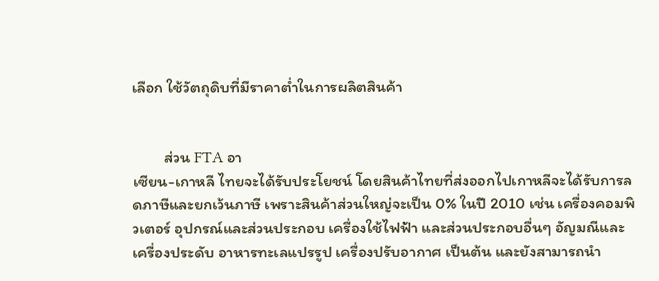เลือก ใช้วัตถุดิบที่มีราคาต่ำในการผลิตสินค้า


         ส่วน FTA อา
เซียน-เกาหลี ไทยจะได้รับประโยชน์ โดยสินค้าไทยที่ส่งออกไปเกาหลีจะได้รับการลดภาษีและยกเว้นภาษี เพราะสินค้าส่วนใหญ่จะเป็น 0% ในปี 2010 เช่น เครื่องคอมพิวเตอร์ อุปกรณ์และส่วนประกอบ เครื่องใช้ไฟฟ้า และส่วนประกอบอื่นๆ อัญมณีและเครื่องประดับ อาหารทะเลแปรรูป เครื่องปรับอากาศ เป็นต้น และยังสามารถนำ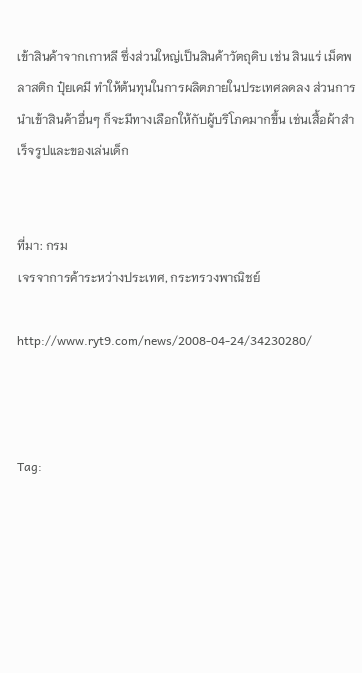เข้าสินค้าจากเกาหลี ซึ่งส่วนใหญ่เป็นสินค้าวัตถุดิบ เช่น สินแร่ เม็ดพลาสติก ปุ๋ยเคมี ทำให้ต้นทุนในการผลิตภายในประเทศลดลง ส่วนการนำเข้าสินค้าอื่นๆ ก็จะมีทางเลือกให้กับผู้บริโภคมากขึ้น เช่นเสื้อผ้าสำเร็จรูปและของเล่นเด็ก


ที่มา: กรม
เจรจาการค้าระหว่างประเทศ, กระทรวงพาณิชย์

http://www.ryt9.com/news/2008-04-24/34230280/



Tag: